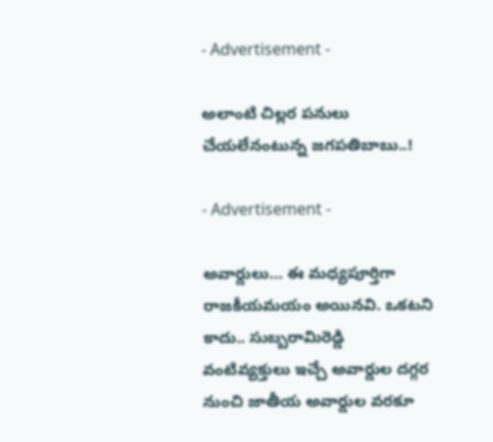- Advertisement -

అలాంటి చిల్లర పనులు చేయలేనంటున్న జగపతిబాబు..!

- Advertisement -

అవార్డులు… ఈ మధ్యపూర్తిగా రాజకీయమయం అయినవి. ఒకటని కాదు.. సుబ్బరామిరెడ్డి వంటివ్యక్తులు ఇచ్చే అవార్డుల దగ్గర నుంచి జాతీయ అవార్డుల వరకూ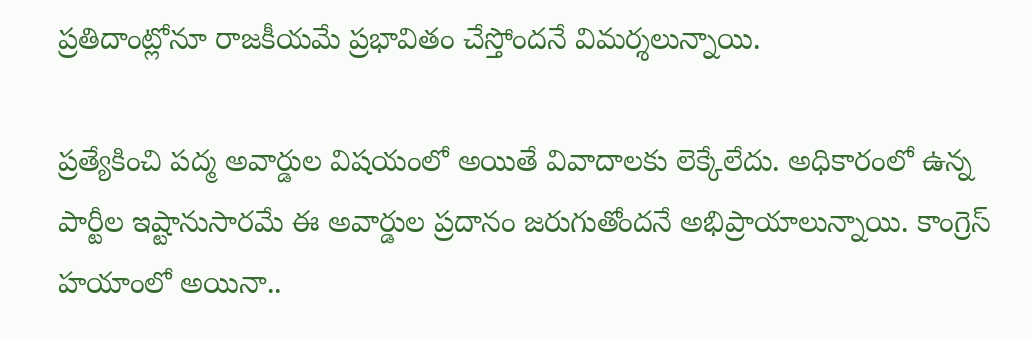ప్రతిదాంట్లోనూ రాజకీయమే ప్రభావితం చేస్తోందనే విమర్శలున్నాయి.

ప్రత్యేకించి పద్మ అవార్డుల విషయంలో అయితే వివాదాలకు లెక్కేలేదు. అధికారంలో ఉన్న పార్టీల ఇష్టానుసారమే ఈ అవార్డుల ప్రదానం జరుగుతోందనే అభిప్రాయాలున్నాయి. కాంగ్రెస్ హయాంలో అయినా..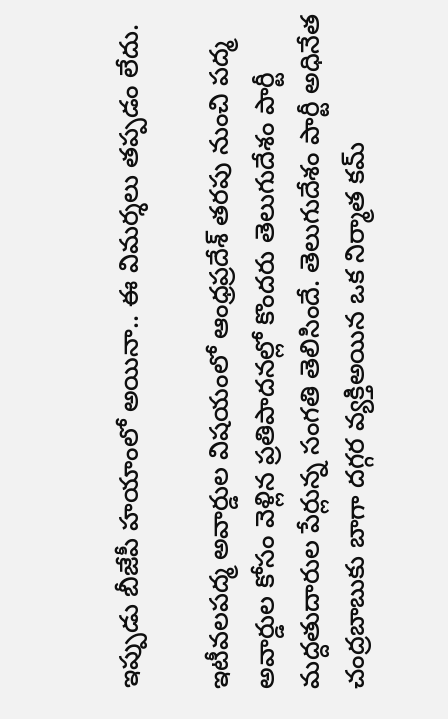ఇప్పుడు బీజేపీ హయాంలో అయినా.. ఈ విమర్శలు తప్పడం లేదు.

ఇటీవలపద్మ అవార్డుల విషయంలో ఆంధ్రప్రదేశ్ తరపు నుంచి పద్మ అవార్డుల కోసం వెళ్లిన ప్రతిపాదనల్లో కొందరు తెలుగుదేశం పార్టీ మద్దతుదారుల పేర్లున్న సంగతి తెలిసిందే. తెలుగుదేశం పార్టీ అధినేత చంద్రబాబుకు బాగా దగ్గర వ్యక్తిఅయిన ఒక నిర్మాత కమ్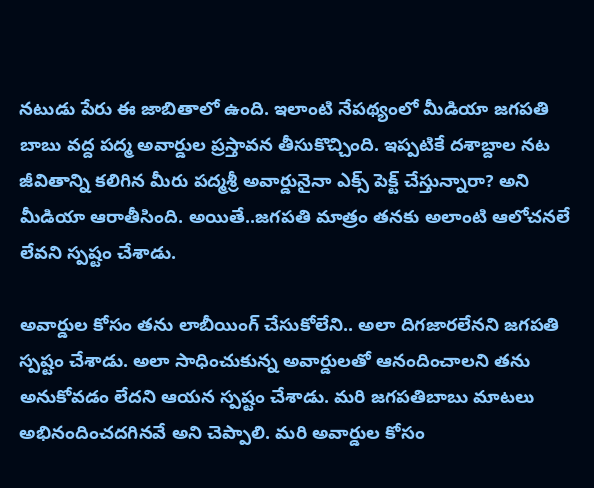నటుడు పేరు ఈ జాబితాలో ఉంది. ఇలాంటి నేపథ్యంలో మీడియా జగపతి బాబు వద్ద పద్మ అవార్డుల ప్రస్తావన తీసుకొచ్చింది. ఇప్పటికే దశాబ్దాల నట జీవితాన్ని కలిగిన మీరు పద్మశ్రీ అవార్డునైనా ఎక్స్ పెక్ట్ చేస్తున్నారా? అని మీడియా ఆరాతీసింది. అయితే..జగపతి మాత్రం తనకు అలాంటి ఆలోచనలే లేవని స్పష్టం చేశాడు.

అవార్డుల కోసం తను లాబీయింగ్ చేసుకోలేని.. అలా దిగజారలేనని జగపతి స్పష్టం చేశాడు. అలా సాధించుకున్న అవార్డులతో ఆనందించాలని తను అనుకోవడం లేదని ఆయన స్పష్టం చేశాడు. మరి జగపతిబాబు మాటలు అభినందించదగినవే అని చెప్పాలి. మరి అవార్డుల కోసం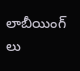లాబీయింగ్ లు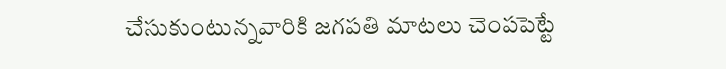చేసుకుంటున్నవారికి జగపతి మాటలు చెంపపెట్టే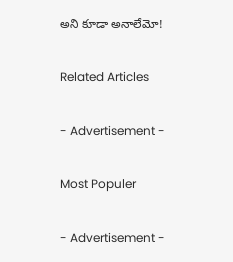అని కూడా అనాలేమో!

Related Articles

- Advertisement -

Most Populer

- Advertisement -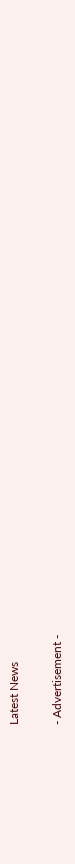Latest News

- Advertisement -